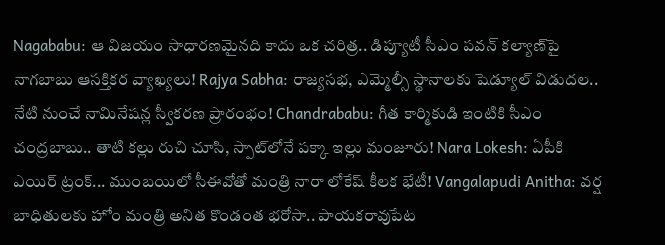Nagababu: ఆ విజయం సాధారణమైనది కాదు ఒక చరిత్ర.. డిప్యూటీ సీఎం పవన్ కల్యాణ్‌పై నాగబాబు ఆసక్తికర వ్యాఖ్యలు! Rajya Sabha: రాజ్యసభ, ఎమ్మెల్సీ స్థానాలకు షెడ్యూల్ విడుదల.. నేటి నుంచే నామినేషన్ల స్వీకరణ ప్రారంభం! Chandrababu: గీత కార్మికుడి ఇంటికి సీఎం చంద్రబాబు.. తాటి కల్లు రుచి చూసి, స్పాట్‌లోనే పక్కా ఇల్లు మంజూరు! Nara Lokesh: ఏపీకి ఎయిర్ ట్రంక్... ముంబయిలో సీఈవోతో మంత్రి నారా లోకేష్ కీలక భేటీ! Vangalapudi Anitha: వర్ష బాధితులకు హోం మంత్రి అనిత కొండంత భరోసా.. పాయకరావుపేట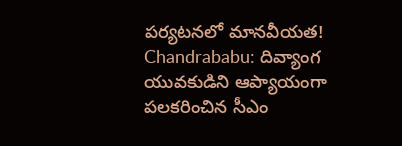పర్యటనలో మానవీయత! Chandrababu: దివ్యాంగ యువకుడిని ఆప్యాయంగా పలకరించిన సీఎం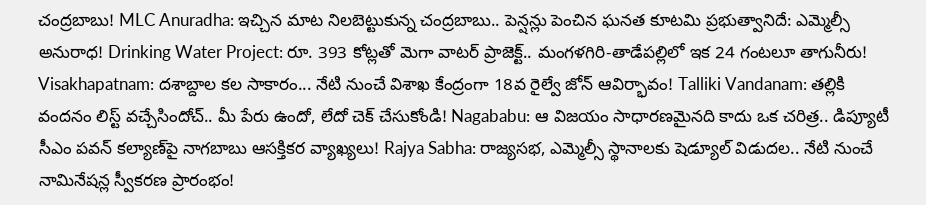చంద్రబాబు! MLC Anuradha: ఇచ్చిన మాట నిలబెట్టుకున్న చంద్రబాబు.. పెన్షన్లు పెంచిన ఘనత కూటమి ప్రభుత్వానిదే: ఎమ్మెల్సీ అనురాధ! Drinking Water Project: రూ. 393 కోట్లతో మెగా వాటర్ ప్రాజెక్ట్.. మంగళగిరి-తాడేపల్లిలో ఇక 24 గంటలూ తాగునీరు! Visakhapatnam: దశాబ్దాల కల సాకారం... నేటి నుంచే విశాఖ కేంద్రంగా 18వ రైల్వే జోన్ ఆవిర్భావం! Talliki Vandanam: తల్లికి వందనం లిస్ట్ వచ్చేసిందోచ్.. మీ పేరు ఉందో, లేదో చెక్ చేసుకోండి! Nagababu: ఆ విజయం సాధారణమైనది కాదు ఒక చరిత్ర.. డిప్యూటీ సీఎం పవన్ కల్యాణ్‌పై నాగబాబు ఆసక్తికర వ్యాఖ్యలు! Rajya Sabha: రాజ్యసభ, ఎమ్మెల్సీ స్థానాలకు షెడ్యూల్ విడుదల.. నేటి నుంచే నామినేషన్ల స్వీకరణ ప్రారంభం!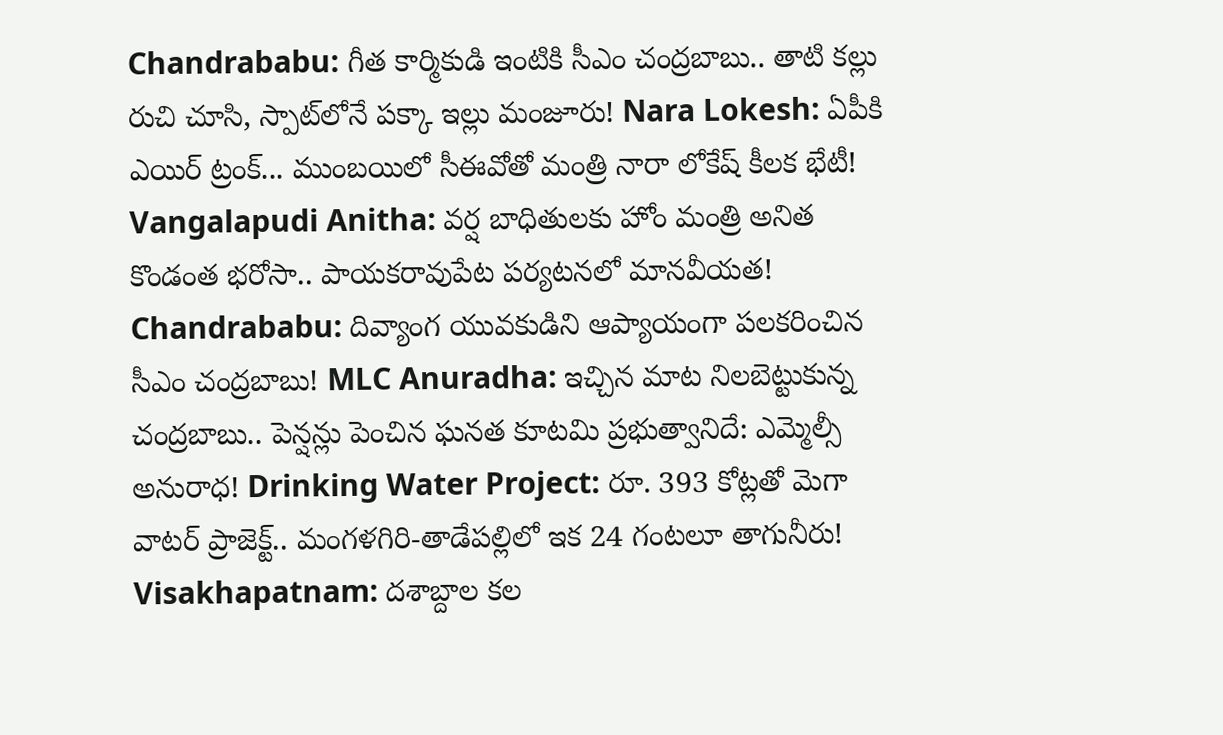Chandrababu: గీత కార్మికుడి ఇంటికి సీఎం చంద్రబాబు.. తాటి కల్లు రుచి చూసి, స్పాట్‌లోనే పక్కా ఇల్లు మంజూరు! Nara Lokesh: ఏపీకి ఎయిర్ ట్రంక్... ముంబయిలో సీఈవోతో మంత్రి నారా లోకేష్ కీలక భేటీ! Vangalapudi Anitha: వర్ష బాధితులకు హోం మంత్రి అనిత కొండంత భరోసా.. పాయకరావుపేట పర్యటనలో మానవీయత! Chandrababu: దివ్యాంగ యువకుడిని ఆప్యాయంగా పలకరించిన సీఎం చంద్రబాబు! MLC Anuradha: ఇచ్చిన మాట నిలబెట్టుకున్న చంద్రబాబు.. పెన్షన్లు పెంచిన ఘనత కూటమి ప్రభుత్వానిదే: ఎమ్మెల్సీ అనురాధ! Drinking Water Project: రూ. 393 కోట్లతో మెగా వాటర్ ప్రాజెక్ట్.. మంగళగిరి-తాడేపల్లిలో ఇక 24 గంటలూ తాగునీరు! Visakhapatnam: దశాబ్దాల కల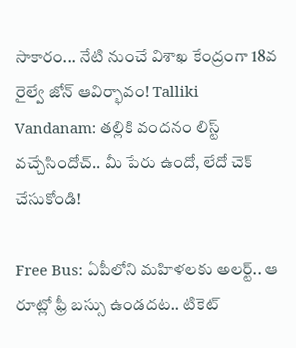సాకారం... నేటి నుంచే విశాఖ కేంద్రంగా 18వ రైల్వే జోన్ ఆవిర్భావం! Talliki Vandanam: తల్లికి వందనం లిస్ట్ వచ్చేసిందోచ్.. మీ పేరు ఉందో, లేదో చెక్ చేసుకోండి!

Free Bus: ఏపీలోని మహిళలకు అలర్ట్.. ఆ రూట్లో ఫ్రీ బస్సు ఉండదట.. టికెట్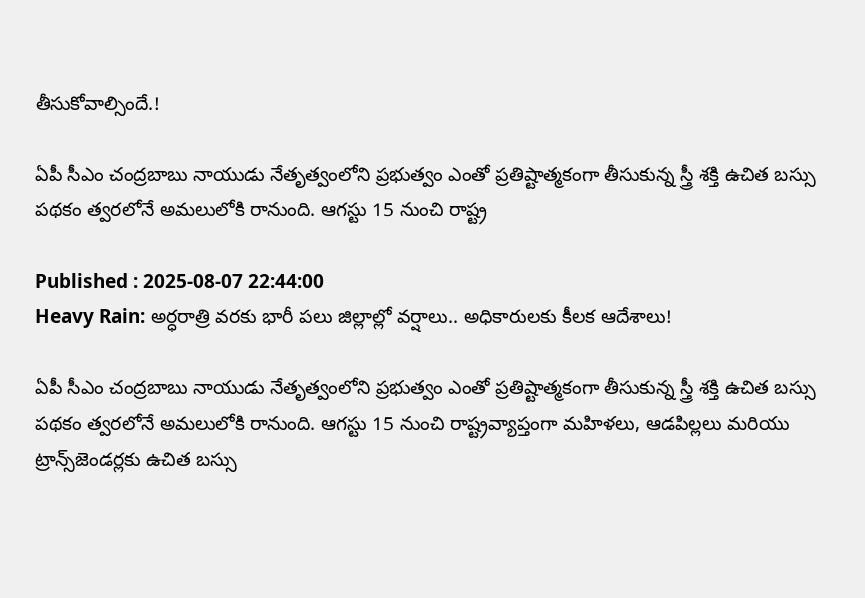తీసుకోవాల్సిందే.!

ఏపీ సీఎం చంద్రబాబు నాయుడు నేతృత్వంలోని ప్రభుత్వం ఎంతో ప్రతిష్టాత్మకంగా తీసుకున్న స్త్రీ శక్తి ఉచిత బస్సు పథకం త్వరలోనే అమలులోకి రానుంది. ఆగస్టు 15 నుంచి రాష్ట్ర

Published : 2025-08-07 22:44:00
Heavy Rain: అర్ధరాత్రి వరకు భారీ పలు జిల్లాల్లో వర్షాలు.. అధికారులకు కీలక ఆదేశాలు!

ఏపీ సీఎం చంద్రబాబు నాయుడు నేతృత్వంలోని ప్రభుత్వం ఎంతో ప్రతిష్టాత్మకంగా తీసుకున్న స్త్రీ శక్తి ఉచిత బస్సు పథకం త్వరలోనే అమలులోకి రానుంది. ఆగస్టు 15 నుంచి రాష్ట్రవ్యాప్తంగా మహిళలు, ఆడపిల్లలు మరియు ట్రాన్స్‌జెండర్లకు ఉచిత బస్సు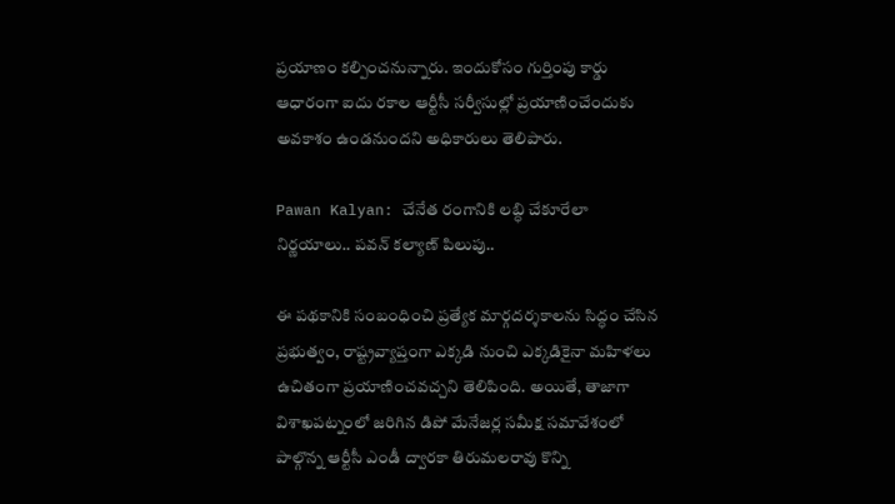ప్రయాణం కల్పించనున్నారు. ఇందుకోసం గుర్తింపు కార్డు ఆధారంగా ఐదు రకాల ఆర్టీసీ సర్వీసుల్లో ప్రయాణించేందుకు అవకాశం ఉండనుందని అధికారులు తెలిపారు.

Pawan Kalyan: చేనేత రంగానికి లబ్ధి చేకూరేలా నిర్ణయాలు.. పవన్‌ కల్యాణ్‌ పిలుపు..

ఈ పథకానికి సంబంధించి ప్రత్యేక మార్గదర్శకాలను సిద్ధం చేసిన ప్రభుత్వం, రాష్ట్రవ్యాప్తంగా ఎక్కడి నుంచి ఎక్కడికైనా మహిళలు ఉచితంగా ప్రయాణించవచ్చని తెలిపింది. అయితే, తాజాగా విశాఖపట్నంలో జరిగిన డిపో మేనేజర్ల సమీక్ష సమావేశంలో పాల్గొన్న ఆర్టీసీ ఎండీ ద్వారకా తిరుమలరావు కొన్ని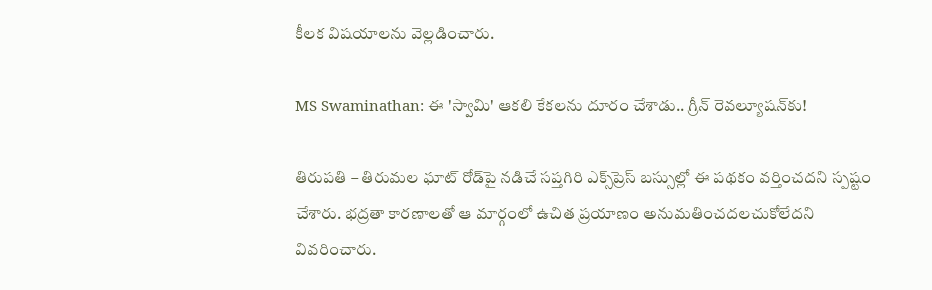కీలక విషయాలను వెల్లడించారు.

MS Swaminathan: ఈ 'స్వామి' ఆకలి కేకలను దూరం చేశాడు.. గ్రీన్ రెవల్యూషన్‌కు!

తిరుపతి – తిరుమల ఘాట్ రోడ్‌పై నడిచే సప్తగిరి ఎక్స్‌ప్రెస్ బస్సుల్లో ఈ పథకం వర్తించదని స్పష్టం చేశారు. భద్రతా కారణాలతో ఆ మార్గంలో ఉచిత ప్రయాణం అనుమతించదలచుకోలేదని వివరించారు.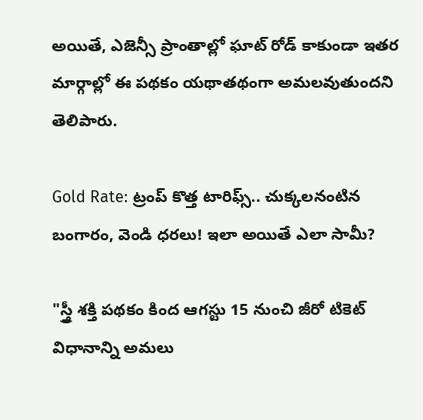అయితే, ఎజెన్సీ ప్రాంతాల్లో ఘాట్ రోడ్ కాకుండా ఇతర మార్గాల్లో ఈ పథకం యథాతథంగా అమలవుతుందని తెలిపారు.

Gold Rate: ట్రంప్ కొత్త టారిఫ్స్.. చుక్కలనంటిన బంగారం, వెండి ధరలు! ఇలా అయితే ఎలా సామీ?

"స్త్రీ శక్తి పథకం కింద ఆగస్టు 15 నుంచి జీరో టికెట్ విధానాన్ని అమలు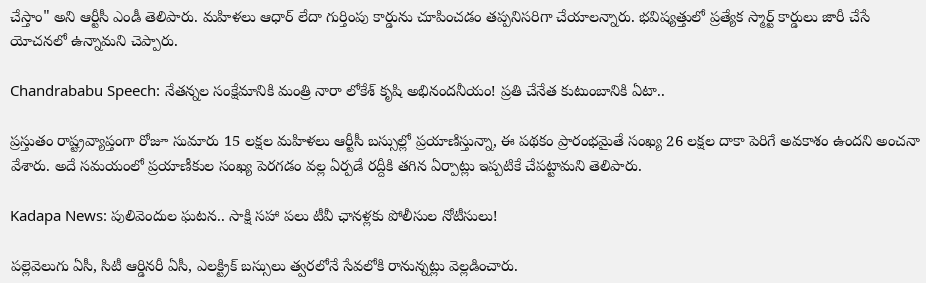చేస్తాం" అని ఆర్టీసీ ఎండీ తెలిపారు. మహిళలు ఆధార్ లేదా గుర్తింపు కార్డును చూపించడం తప్పనిసరిగా చేయాలన్నారు. భవిష్యత్తులో ప్రత్యేక స్మార్ట్ కార్డులు జారీ చేసే యోచనలో ఉన్నామని చెప్పారు.

Chandrababu Speech: నేతన్నల సంక్షేమానికి మంత్రి నారా లోకేశ్ కృషి అభినందనీయం! ప్రతి చేనేత కుటుంబానికి ఏటా..

ప్రస్తుతం రాష్ట్రవ్యాప్తంగా రోజూ సుమారు 15 లక్షల మహిళలు ఆర్టీసీ బస్సుల్లో ప్రయాణిస్తున్నా, ఈ పథకం ప్రారంభమైతే సంఖ్య 26 లక్షల దాకా పెరిగే అవకాశం ఉందని అంచనా వేశారు. అదే సమయంలో ప్రయాణీకుల సంఖ్య పెరగడం వల్ల ఏర్పడే రద్దీకి తగిన ఏర్పాట్లు ఇప్పటికే చేపట్టామని తెలిపారు.

Kadapa News: పులివెందుల ఘటన.. సాక్షి సహా పలు టీవీ ఛానళ్లకు పోలీసుల నోటీసులు!

పల్లెవెలుగు ఏసీ, సిటీ ఆర్డినరీ ఏసీ, ఎలక్ట్రిక్ బస్సులు త్వరలోనే సేవలోకి రానున్నట్లు వెల్లడించారు.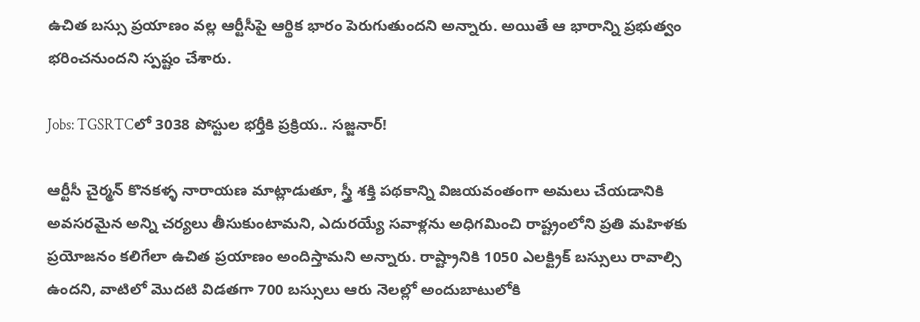ఉచిత బస్సు ప్రయాణం వల్ల ఆర్టీసీపై ఆర్థిక భారం పెరుగుతుందని అన్నారు. అయితే ఆ భారాన్ని ప్రభుత్వం భరించనుందని స్పష్టం చేశారు.

Jobs: TGSRTCలో 3038 పోస్టుల భర్తీకి ప్రక్రియ.. సజ్జనార్!

ఆర్టీసీ చైర్మన్ కొనకళ్ళ నారాయణ మాట్లాడుతూ, స్త్రీ శక్తి పథకాన్ని విజయవంతంగా అమలు చేయడానికి అవసరమైన అన్ని చర్యలు తీసుకుంటామని, ఎదురయ్యే సవాళ్లను అధిగమించి రాష్ట్రంలోని ప్రతి మహిళకు ప్రయోజనం కలిగేలా ఉచిత ప్రయాణం అందిస్తామని అన్నారు. రాష్ట్రానికి 1050 ఎలక్ట్రిక్ బస్సులు రావాల్సి ఉందని, వాటిలో మొదటి విడతగా 700 బస్సులు ఆరు నెలల్లో అందుబాటులోకి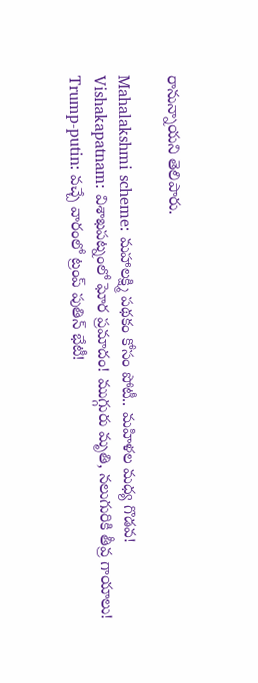రానున్నాయని తెలిపారు.

Mahalakshmi scheme: మహాలక్ష్మి పథకం కోసం పోటీ.. మహిళల మధ్య గొడవ!
Vishakapatnam: విశాఖపట్నంలో ఘోర ప్రమాదం! ముగ్గురు మృతి, నలుగురికి తీవ్ర గాయాలు!
Trump-putin: వచ్చే వారంలో ట్రంప్ పుతిన్ భేటీ!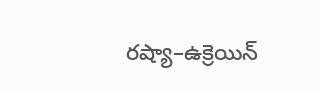రష్యా–ఉక్రెయిన్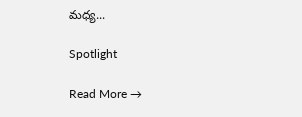మధ్య...

Spotlight

Read More →